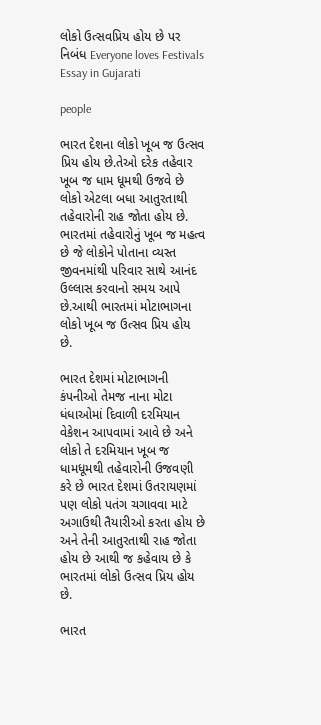લોકો ઉત્સવપ્રિય હોય છે પર નિબંધ Everyone loves Festivals Essay in Gujarati

people

ભારત દેશના લોકો ખૂબ જ ઉત્સવ પ્રિય હોય છે.તેઓ દરેક તહેવાર ખૂબ જ ધામ ધૂમથી ઉજવે છે લોકો એટલા બધા આતુરતાથી તહેવારોની રાહ જોતા હોય છે. ભારતમાં તહેવારોનું ખૂબ જ મહત્વ છે જે લોકોને પોતાના વ્યસ્ત જીવનમાંથી પરિવાર સાથે આનંદ ઉલ્લાસ કરવાનો સમય આપે છે.આથી ભારતમાં મોટાભાગના લોકો ખૂબ જ ઉત્સવ પ્રિય હોય છે.

ભારત દેશમાં મોટાભાગની કંપનીઓ તેમજ નાના મોટા ધંધાઓમાં દિવાળી દરમિયાન વેકેશન આપવામાં આવે છે અને લોકો તે દરમિયાન ખૂબ જ ધામધૂમથી તહેવારોની ઉજવણી કરે છે ભારત દેશમાં ઉતરાયણમાં પણ લોકો પતંગ ચગાવવા માટે અગાઉથી તૈયારીઓ કરતા હોય છે અને તેની આતુરતાથી રાહ જોતા હોય છે આથી જ કહેવાય છે કે ભારતમાં લોકો ઉત્સવ પ્રિય હોય છે.

ભારત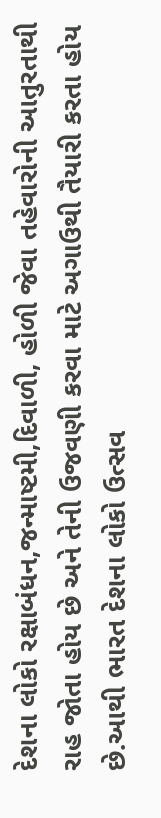દેશના લોકો રક્ષાબંધન,જન્માષ્ટમી,દિવાળી, હોળી જેવા તહેવારોની આતુરતાથી રાહ જોતા હોય છે અને તેની ઉજવણી કરવા માટે અગાઉથી તૈયારી કરતા હોય છે.આથી ભારત દેશના લોકો ઉત્સવ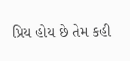પ્રિય હોય છે તેમ કહી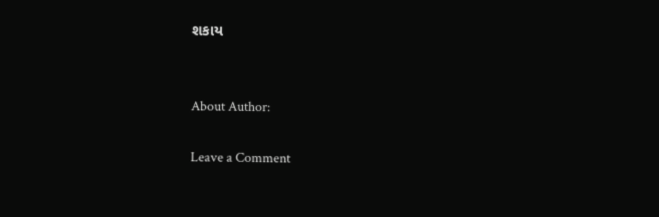શકાય


About Author:

Leave a Comment